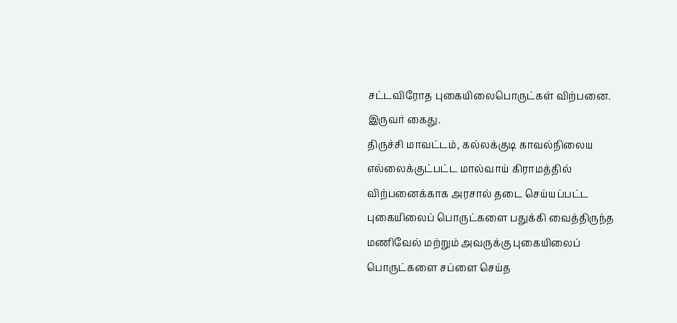சட்டவிரோத புகையிலைபொருட்கள் விற்பனை. இருவர் கைது.
திருச்சி மாவட்டம், கல்லக்குடி காவல்நிலைய எல்லைக்குட்பட்ட மால்வாய் கிராமத்தில் விற்பனைக்காக அரசால் தடை செய்யப்பட்ட புகையிலைப் பொருட்களை பதுக்கி வைத்திருந்த மணிவேல் மற்றும் அவருக்கு புகையிலைப் பொருட்களை சப்ளை செய்த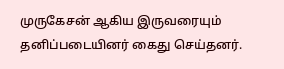முருகேசன் ஆகிய இருவரையும் தனிப்படையினர் கைது செய்தனர்.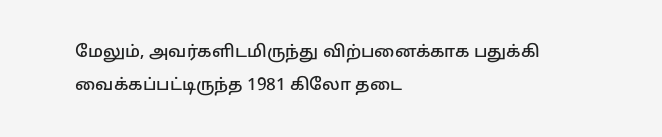மேலும், அவர்களிடமிருந்து விற்பனைக்காக பதுக்கி வைக்கப்பட்டிருந்த 1981 கிலோ தடை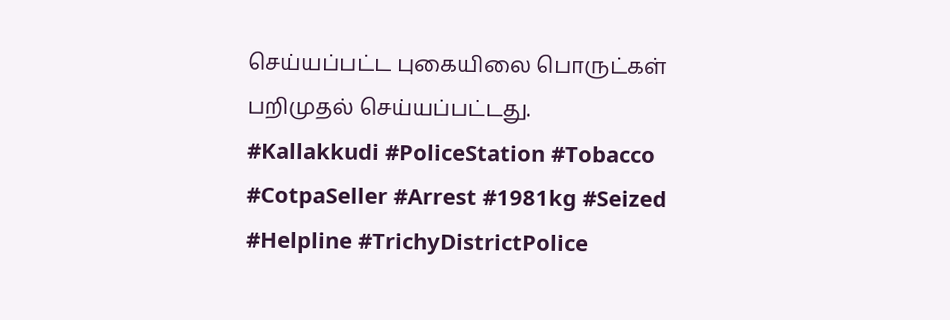செய்யப்பட்ட புகையிலை பொருட்கள் பறிமுதல் செய்யப்பட்டது.
#Kallakkudi #PoliceStation #Tobacco #CotpaSeller #Arrest #1981kg #Seized #Helpline #TrichyDistrictPolice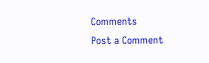Comments
Post a Comment